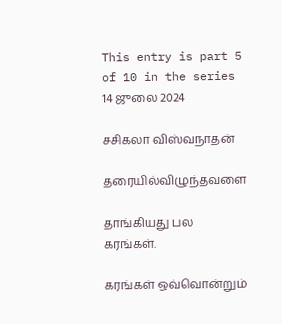This entry is part 5 of 10 in the series 14 ஜுலை 2024

சசிகலா விஸ்வநாதன்

தரையில்விழுந்தவளை

தாங்கியது பல கரங்கள்.

கரங்கள் ஒவ்வொன்றும்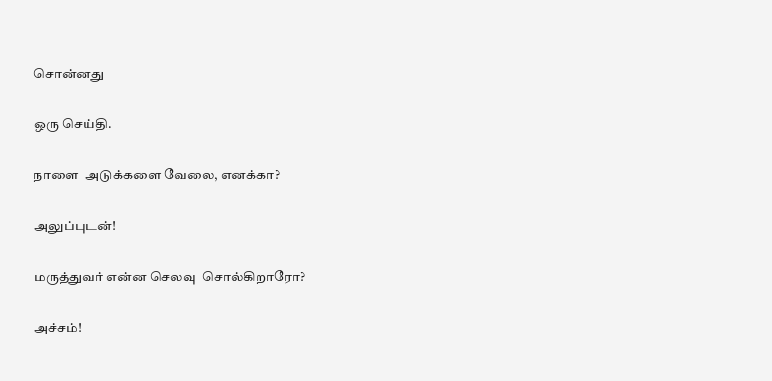சொன்னது

ஒரு செய்தி.

நாளை  அடுக்களை வேலை, எனக்கா?

அலுப்புடன்!

மருத்துவர் என்ன செலவு  சொல்கிறாரோ?

அச்சம்!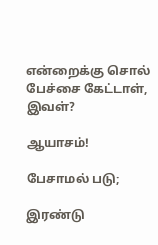என்றைக்கு சொல் பேச்சை கேட்டாள், இவள்?

ஆயாசம்!

பேசாமல் படு;

இரண்டு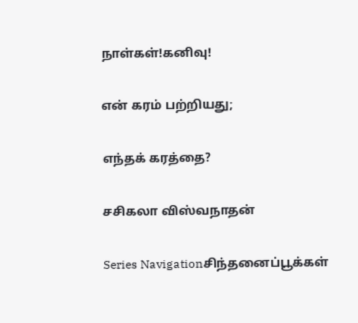நாள்கள்!கனிவு!

என் கரம் பற்றியது;

எந்தக் கரத்தை?

சசிகலா விஸ்வநாதன்

Series Navigationசிந்தனைப்பூக்கள்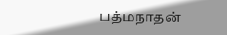பத்மநாதன்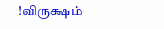!விருக்ஷம்